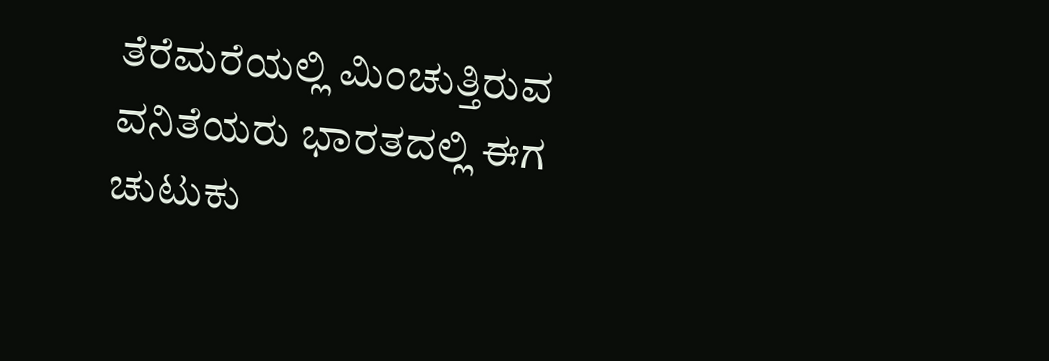ತೆರೆಮರೆಯಲ್ಲಿ ಮಿಂಚುತ್ತಿರುವ ವನಿತೆಯರು ಭಾರತದಲ್ಲಿ ಈಗ ಚುಟುಕು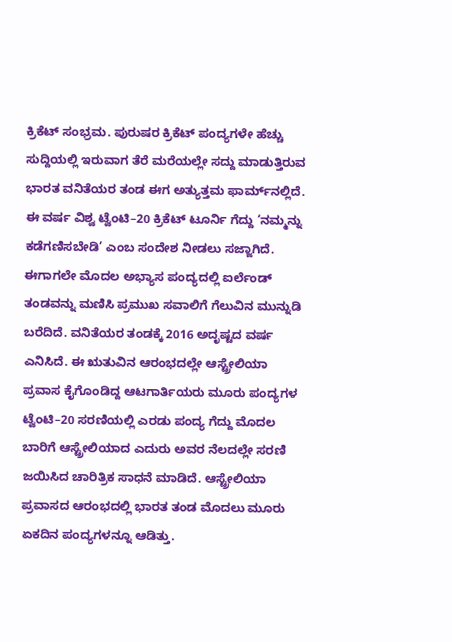ಕ್ರಿಕೆಟ್ ಸಂಭ್ರಮ. ಪುರುಷರ ಕ್ರಿಕೆಟ್‌ ಪಂದ್ಯಗಳೇ ಹೆಚ್ಚು ಸುದ್ದಿಯಲ್ಲಿ ಇರುವಾಗ ತೆರೆ ಮರೆಯಲ್ಲೇ ಸದ್ದು ಮಾಡುತ್ತಿರುವ ಭಾರತ ವನಿತೆಯರ ತಂಡ ಈಗ ಅತ್ಯುತ್ತಮ ಫಾರ್ಮ್‌ನಲ್ಲಿದೆ. ಈ ವರ್ಷ ವಿಶ್ವ ಟ್ವೆಂಟಿ–20 ಕ್ರಿಕೆಟ್‌ ಟೂರ್ನಿ ಗೆದ್ದು ‘ನಮ್ಮನ್ನು ಕಡೆಗಣಿಸಬೇಡಿ’ ಎಂಬ ಸಂದೇಶ ನೀಡಲು ಸಜ್ಜಾಗಿದೆ. ಈಗಾಗಲೇ ಮೊದಲ ಅಭ್ಯಾಸ ಪಂದ್ಯದಲ್ಲಿ ಐರ್ಲೆಂಡ್‌ ತಂಡವನ್ನು ಮಣಿಸಿ ಪ್ರಮುಖ ಸವಾಲಿಗೆ ಗೆಲುವಿನ ಮುನ್ನುಡಿ ಬರೆದಿದೆ. ವನಿತೆಯರ ತಂಡಕ್ಕೆ 2016 ಅದೃಷ್ಟದ ವರ್ಷ ಎನಿಸಿದೆ. ಈ ಋತುವಿನ ಆರಂಭದಲ್ಲೇ ಆಸ್ಟ್ರೇಲಿಯಾ ಪ್ರವಾಸ ಕೈಗೊಂಡಿದ್ದ ಆಟಗಾರ್ತಿಯರು ಮೂರು ಪಂದ್ಯಗಳ ಟ್ವೆಂಟಿ–20 ಸರಣಿಯಲ್ಲಿ ಎರಡು ಪಂದ್ಯ ಗೆದ್ದು ಮೊದಲ ಬಾರಿಗೆ ಆಸ್ಟ್ರೇಲಿಯಾದ ಎದುರು ಅವರ ನೆಲದಲ್ಲೇ ಸರಣಿ ಜಯಿಸಿದ ಚಾರಿತ್ರಿಕ ಸಾಧನೆ ಮಾಡಿದೆ. ಆಸ್ಟ್ರೇಲಿಯಾ ಪ್ರವಾಸದ ಆರಂಭದಲ್ಲಿ ಭಾರತ ತಂಡ ಮೊದಲು ಮೂರು ಏಕದಿನ ಪಂದ್ಯಗಳನ್ನೂ ಆಡಿತ್ತು.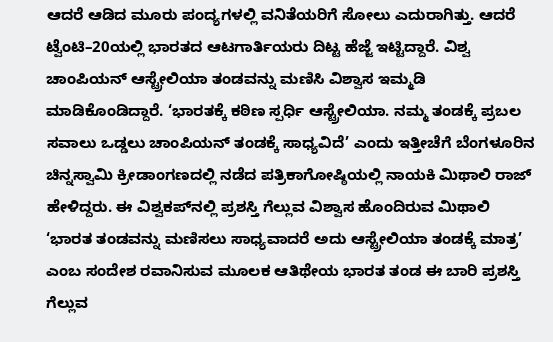ಆದರೆ ಆಡಿದ ಮೂರು ಪಂದ್ಯಗಳಲ್ಲಿ ವನಿತೆಯರಿಗೆ ಸೋಲು ಎದುರಾಗಿತ್ತು. ಆದರೆ ಟ್ವೆಂಟಿ–20ಯಲ್ಲಿ ಭಾರತದ ಆಟಗಾರ್ತಿಯರು ದಿಟ್ಟ ಹೆಜ್ಜೆ ಇಟ್ಟಿದ್ದಾರೆ. ವಿಶ್ವ ಚಾಂಪಿಯನ್‌ ಆಸ್ಟ್ರೇಲಿಯಾ ತಂಡವನ್ನು ಮಣಿಸಿ ವಿಶ್ವಾಸ ಇಮ್ಮಡಿ ಮಾಡಿಕೊಂಡಿದ್ದಾರೆ. ‘ಭಾರತಕ್ಕೆ ಕಠಿಣ ಸ್ಪರ್ಧಿ ಆಸ್ಟ್ರೇಲಿಯಾ. ನಮ್ಮ ತಂಡಕ್ಕೆ ಪ್ರಬಲ ಸವಾಲು ಒಡ್ಡಲು ಚಾಂಪಿಯನ್‌ ತಂಡಕ್ಕೆ ಸಾಧ್ಯವಿದೆ’ ಎಂದು ಇತ್ತೀಚೆಗೆ ಬೆಂಗಳೂರಿನ ಚಿನ್ನಸ್ವಾಮಿ ಕ್ರೀಡಾಂಗಣದಲ್ಲಿ ನಡೆದ ಪತ್ರಿಕಾಗೋಷ್ಠಿಯಲ್ಲಿ ನಾಯಕಿ ಮಿಥಾಲಿ ರಾಜ್‌ ಹೇಳಿದ್ದರು. ಈ ವಿಶ್ವಕಪ್‌ನಲ್ಲಿ ಪ್ರಶಸ್ತಿ ಗೆಲ್ಲುವ ವಿಶ್ವಾಸ ಹೊಂದಿರುವ ಮಿಥಾಲಿ ‘ಭಾರತ ತಂಡವನ್ನು ಮಣಿಸಲು ಸಾಧ್ಯವಾದರೆ ಅದು ಆಸ್ಟ್ರೇಲಿಯಾ ತಂಡಕ್ಕೆ ಮಾತ್ರ’ ಎಂಬ ಸಂದೇಶ ರವಾನಿಸುವ ಮೂಲಕ ಆತಿಥೇಯ ಭಾರತ ತಂಡ ಈ ಬಾರಿ ಪ್ರಶಸ್ತಿ ಗೆಲ್ಲುವ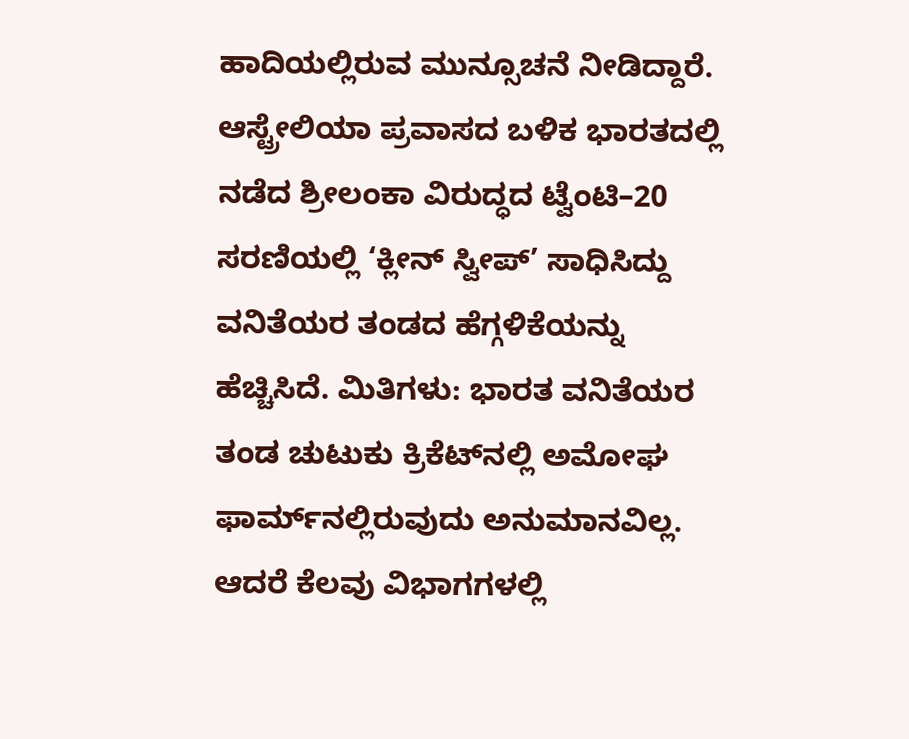ಹಾದಿಯಲ್ಲಿರುವ ಮುನ್ಸೂಚನೆ ನೀಡಿದ್ದಾರೆ. ಆಸ್ಟ್ರೇಲಿಯಾ ಪ್ರವಾಸದ ಬಳಿಕ ಭಾರತದಲ್ಲಿ ನಡೆದ ಶ್ರೀಲಂಕಾ ವಿರುದ್ಧದ ಟ್ವೆಂಟಿ–20 ಸರಣಿಯಲ್ಲಿ ‘ಕ್ಲೀನ್‌ ಸ್ವೀಪ್‌’ ಸಾಧಿಸಿದ್ದು ವನಿತೆಯರ ತಂಡದ ಹೆಗ್ಗಳಿಕೆಯನ್ನು ಹೆಚ್ಚಿಸಿದೆ. ಮಿತಿಗಳು: ಭಾರತ ವನಿತೆಯರ ತಂಡ ಚುಟುಕು ಕ್ರಿಕೆಟ್‌ನಲ್ಲಿ ಅಮೋಘ ಫಾರ್ಮ್‌ನಲ್ಲಿರುವುದು ಅನುಮಾನವಿಲ್ಲ. ಆದರೆ ಕೆಲವು ವಿಭಾಗಗಳಲ್ಲಿ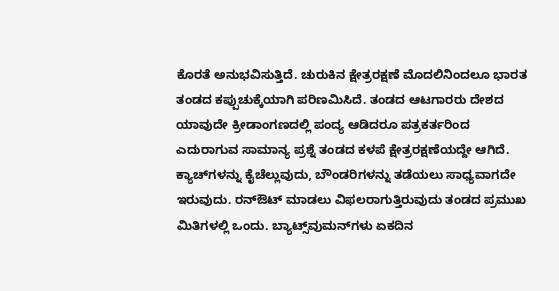ಕೊರತೆ ಅನುಭವಿಸುತ್ತಿದೆ. ಚುರುಕಿನ ಕ್ಷೇತ್ರರಕ್ಷಣೆ ಮೊದಲಿನಿಂದಲೂ ಭಾರತ ತಂಡದ ಕಪ್ಪುಚುಕ್ಕೆಯಾಗಿ ಪರಿಣಮಿಸಿದೆ. ತಂಡದ ಆಟಗಾರರು ದೇಶದ ಯಾವುದೇ ಕ್ರೀಡಾಂಗಣದಲ್ಲಿ ಪಂದ್ಯ ಆಡಿದರೂ ಪತ್ರಕರ್ತರಿಂದ ಎದುರಾಗುವ ಸಾಮಾನ್ಯ ಪ್ರಶ್ನೆ ತಂಡದ ಕಳಪೆ ಕ್ಷೇತ್ರರಕ್ಷಣೆಯದ್ದೇ ಆಗಿದೆ. ಕ್ಯಾಚ್‌ಗಳನ್ನು ಕೈಚೆಲ್ಲುವುದು, ಬೌಂಡರಿಗಳನ್ನು ತಡೆಯಲು ಸಾಧ್ಯವಾಗದೇ ಇರುವುದು. ರನ್‌ಔಟ್ ಮಾಡಲು ವಿಫಲರಾಗುತ್ತಿರುವುದು ತಂಡದ ಪ್ರಮುಖ ಮಿತಿಗಳಲ್ಲಿ ಒಂದು. ಬ್ಯಾಟ್ಸ್‌ವುಮನ್‌ಗಳು ಏಕದಿನ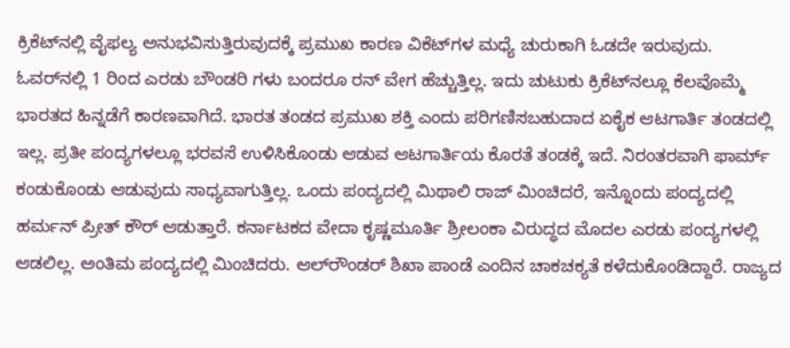ಕ್ರಿಕೆಟ್‌ನಲ್ಲಿ ವೈಫಲ್ಯ ಅನುಭವಿಸುತ್ತಿರುವುದಕ್ಕೆ ಪ್ರಮುಖ ಕಾರಣ ವಿಕೆಟ್‌ಗಳ ಮಧ್ಯೆ ಚುರುಕಾಗಿ ಓಡದೇ ಇರುವುದು. ಓವರ್‌ನಲ್ಲಿ 1 ರಿಂದ ಎರಡು ಬೌಂಡರಿ ಗಳು ಬಂದರೂ ರನ್‌ ವೇಗ ಹೆಚ್ಚುತ್ತಿಲ್ಲ. ಇದು ಚುಟುಕು ಕ್ರಿಕೆಟ್‌ನಲ್ಲೂ ಕೆಲವೊಮ್ಮೆ ಭಾರತದ ಹಿನ್ನಡೆಗೆ ಕಾರಣವಾಗಿದೆ. ಭಾರತ ತಂಡದ ಪ್ರಮುಖ ಶಕ್ತಿ ಎಂದು ಪರಿಗಣಿಸಬಹುದಾದ ಏಕೈಕ ಆಟಗಾರ್ತಿ ತಂಡದಲ್ಲಿ ಇಲ್ಲ. ಪ್ರತೀ ಪಂದ್ಯಗಳಲ್ಲೂ ಭರವಸೆ ಉಳಿಸಿಕೊಂಡು ಆಡುವ ಆಟಗಾರ್ತಿಯ ಕೊರತೆ ತಂಡಕ್ಕೆ ಇದೆ. ನಿರಂತರವಾಗಿ ಫಾರ್ಮ್‌ ಕಂಡುಕೊಂಡು ಆಡುವುದು ಸಾಧ್ಯವಾಗುತ್ತಿಲ್ಲ. ಒಂದು ಪಂದ್ಯದಲ್ಲಿ ಮಿಥಾಲಿ ರಾಜ್‌ ಮಿಂಚಿದರೆ, ಇನ್ನೊಂದು ಪಂದ್ಯದಲ್ಲಿ ಹರ್ಮನ್‌ ಪ್ರೀತ್‌ ಕೌರ್ ಆಡುತ್ತಾರೆ. ಕರ್ನಾಟಕದ ವೇದಾ ಕೃಷ್ಣಮೂರ್ತಿ ಶ್ರೀಲಂಕಾ ವಿರುದ್ಧದ ಮೊದಲ ಎರಡು ಪಂದ್ಯಗಳಲ್ಲಿ ಆಡಲಿಲ್ಲ. ಅಂತಿಮ ಪಂದ್ಯದಲ್ಲಿ ಮಿಂಚಿದರು. ಆಲ್‌ರೌಂಡರ್ ಶಿಖಾ ಪಾಂಡೆ ಎಂದಿನ ಚಾಕಚಕ್ಯತೆ ಕಳೆದುಕೊಂಡಿದ್ದಾರೆ. ರಾಜ್ಯದ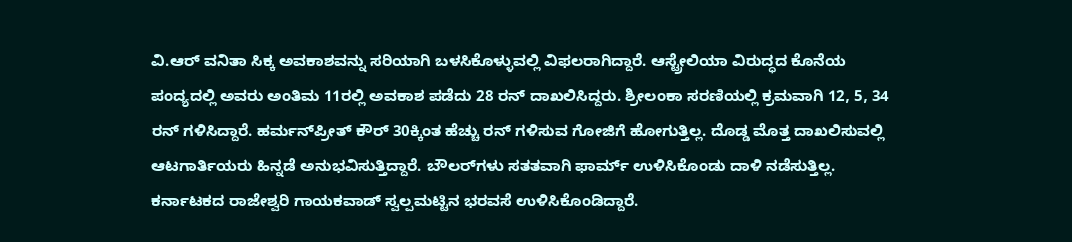ವಿ.ಆರ್‌ ವನಿತಾ ಸಿಕ್ಕ ಅವಕಾಶವನ್ನು ಸರಿಯಾಗಿ ಬಳಸಿಕೊಳ್ಳುವಲ್ಲಿ ವಿಫಲರಾಗಿದ್ದಾರೆ. ಆಸ್ಟ್ರೇಲಿಯಾ ವಿರುದ್ಧದ ಕೊನೆಯ ಪಂದ್ಯದಲ್ಲಿ ಅವರು ಅಂತಿಮ 11ರಲ್ಲಿ ಅವಕಾಶ ಪಡೆದು 28 ರನ್‌ ದಾಖಲಿಸಿದ್ದರು. ಶ್ರೀಲಂಕಾ ಸರಣಿಯಲ್ಲಿ ಕ್ರಮವಾಗಿ 12, 5, 34 ರನ್ ಗಳಿಸಿದ್ದಾರೆ. ಹರ್ಮನ್‌ಪ್ರೀತ್‌ ಕೌರ್‌ 30ಕ್ಕಿಂತ ಹೆಚ್ಚು ರನ್‌ ಗಳಿಸುವ ಗೋಜಿಗೆ ಹೋಗುತ್ತಿಲ್ಲ. ದೊಡ್ಡ ಮೊತ್ತ ದಾಖಲಿಸುವಲ್ಲಿ ಆಟಗಾರ್ತಿಯರು ಹಿನ್ನಡೆ ಅನುಭವಿಸುತ್ತಿದ್ದಾರೆ. ಬೌಲರ್‌ಗಳು ಸತತವಾಗಿ ಫಾರ್ಮ್‌ ಉಳಿಸಿಕೊಂಡು ದಾಳಿ ನಡೆಸುತ್ತಿಲ್ಲ. ಕರ್ನಾಟಕದ ರಾಜೇಶ್ವರಿ ಗಾಯಕವಾಡ್‌ ಸ್ವಲ್ಪಮಟ್ಟಿನ ಭರವಸೆ ಉಳಿಸಿಕೊಂಡಿದ್ದಾರೆ.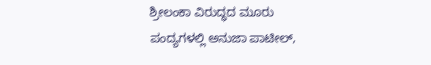ಶ್ರೀಲಂಕಾ ವಿರುದ್ಧದ ಮೂರು ಪಂದ್ಯಗಳಲ್ಲಿ ಅನುಜಾ ಪಾಟೀಲ್‌,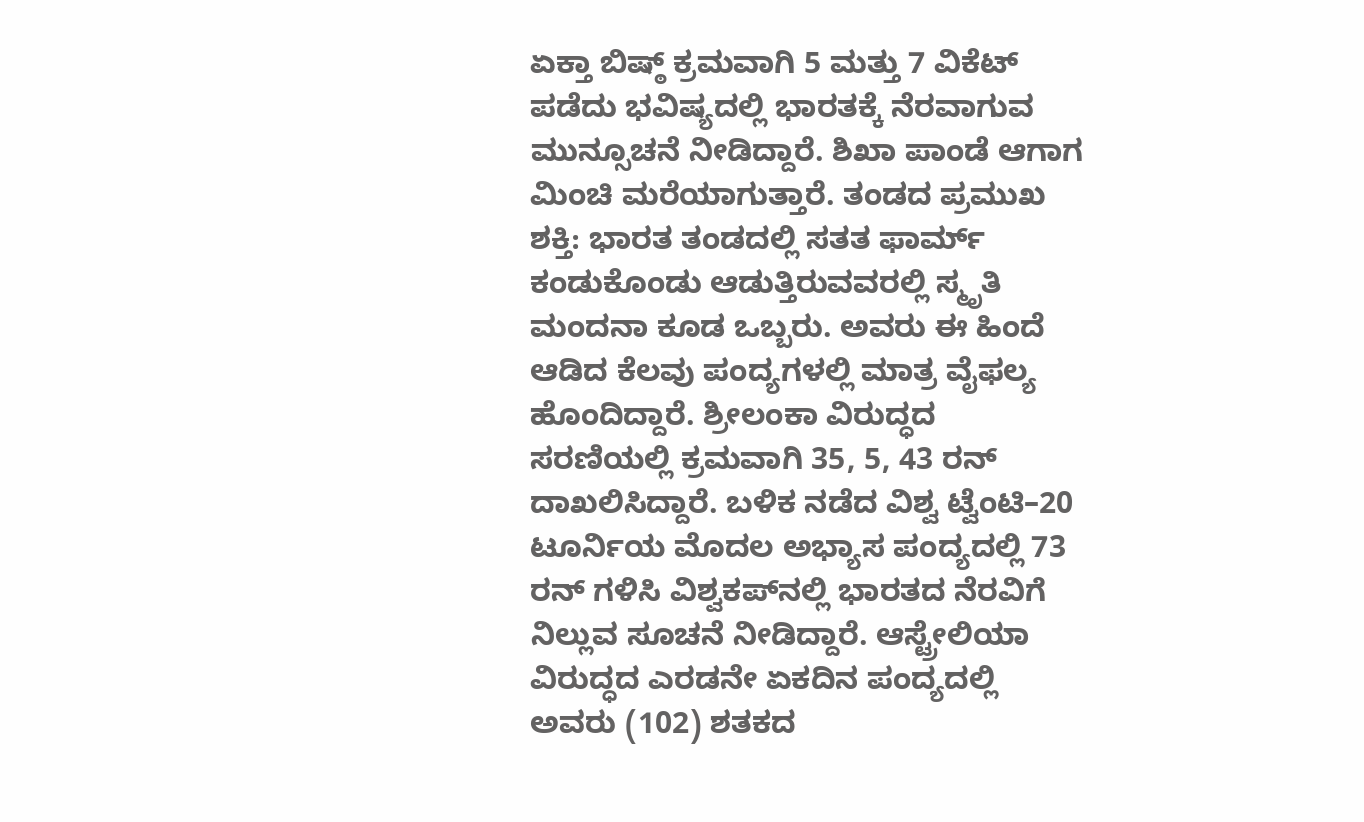ಏಕ್ತಾ ಬಿಷ್ಠ್‌ ಕ್ರಮವಾಗಿ 5 ಮತ್ತು 7 ವಿಕೆಟ್ ಪಡೆದು ಭವಿಷ್ಯದಲ್ಲಿ ಭಾರತಕ್ಕೆ ನೆರವಾಗುವ ಮುನ್ಸೂಚನೆ ನೀಡಿದ್ದಾರೆ. ಶಿಖಾ ಪಾಂಡೆ ಆಗಾಗ ಮಿಂಚಿ ಮರೆಯಾಗುತ್ತಾರೆ. ತಂಡದ ಪ್ರಮುಖ ಶಕ್ತಿ: ಭಾರತ ತಂಡದಲ್ಲಿ ಸತತ ಫಾರ್ಮ್‌ ಕಂಡುಕೊಂಡು ಆಡುತ್ತಿರುವವರಲ್ಲಿ ಸ್ಮೃತಿ ಮಂದನಾ ಕೂಡ ಒಬ್ಬರು. ಅವರು ಈ ಹಿಂದೆ ಆಡಿದ ಕೆಲವು ಪಂದ್ಯಗಳಲ್ಲಿ ಮಾತ್ರ ವೈಫಲ್ಯ ಹೊಂದಿದ್ದಾರೆ. ಶ್ರೀಲಂಕಾ ವಿರುದ್ಧದ ಸರಣಿಯಲ್ಲಿ ಕ್ರಮವಾಗಿ 35, 5, 43 ರನ್‌ ದಾಖಲಿಸಿದ್ದಾರೆ. ಬಳಿಕ ನಡೆದ ವಿಶ್ವ ಟ್ವೆಂಟಿ–20 ಟೂರ್ನಿಯ ಮೊದಲ ಅಭ್ಯಾಸ ಪಂದ್ಯದಲ್ಲಿ 73 ರನ್‌ ಗಳಿಸಿ ವಿಶ್ವಕಪ್‌ನಲ್ಲಿ ಭಾರತದ ನೆರವಿಗೆ ನಿಲ್ಲುವ ಸೂಚನೆ ನೀಡಿದ್ದಾರೆ. ಆಸ್ಟ್ರೇಲಿಯಾ ವಿರುದ್ಧದ ಎರಡನೇ ಏಕದಿನ ಪಂದ್ಯದಲ್ಲಿ ಅವರು (102) ಶತಕದ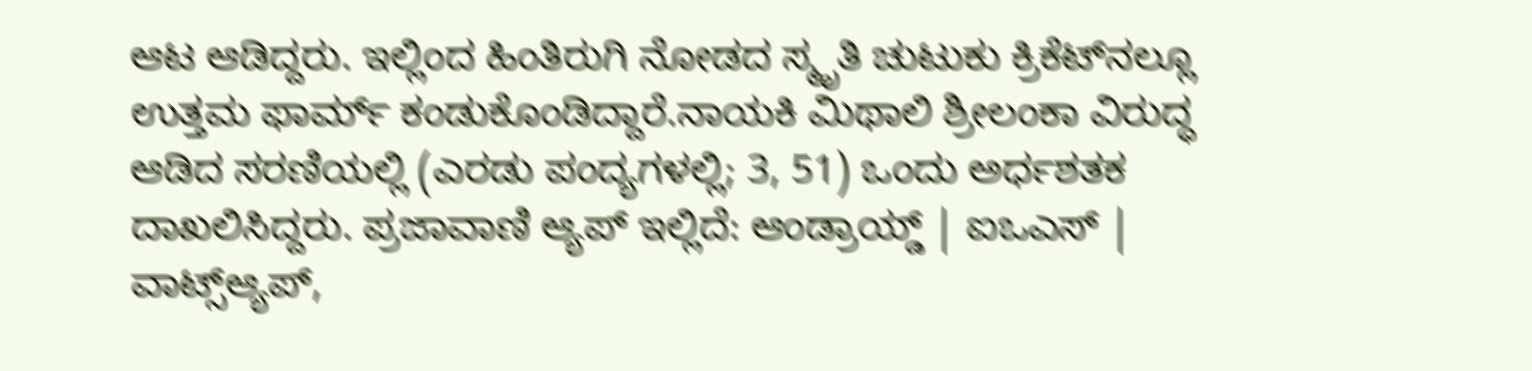ಆಟ ಆಡಿದ್ದರು. ಇಲ್ಲಿಂದ ಹಿಂತಿರುಗಿ ನೋಡದ ಸ್ಮೃತಿ ಚುಟುಕು ಕ್ರಿಕೆಟ್‌ನಲ್ಲೂ ಉತ್ತಮ ಫಾರ್ಮ್‌ ಕಂಡುಕೊಂಡಿದ್ದಾರೆ.ನಾಯಕಿ ಮಿಥಾಲಿ ಶ್ರೀಲಂಕಾ ವಿರುದ್ಧ ಆಡಿದ ಸರಣಿಯಲ್ಲಿ (ಎರಡು ಪಂದ್ಯಗಳಲ್ಲಿ; 3, 51) ಒಂದು ಅರ್ಧಶತಕ ದಾಖಲಿಸಿದ್ದರು. ಪ್ರಜಾವಾಣಿ ಆ್ಯಪ್ ಇಲ್ಲಿದೆ: ಆಂಡ್ರಾಯ್ಡ್ | ಐಒಎಸ್ | ವಾಟ್ಸ್ಆ್ಯಪ್,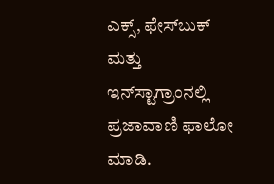ಎಕ್ಸ್, ಫೇಸ್‌ಬುಕ್ ಮತ್ತು ಇನ್‌ಸ್ಟಾಗ್ರಾಂನಲ್ಲಿ ಪ್ರಜಾವಾಣಿ ಫಾಲೋ ಮಾಡಿ.